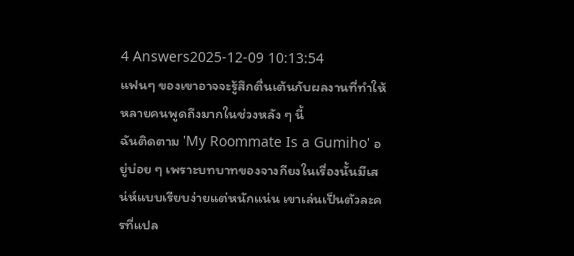4 Answers2025-12-09 10:13:54
แฟนๆ ของเขาอาจจะรู้สึกตื่นเต้นกับผลงานที่ทำให้หลายคนพูดถึงมากในช่วงหลัง ๆ นี้
ฉันติดตาม 'My Roommate Is a Gumiho' อยู่บ่อย ๆ เพราะบทบาทของจางกียงในเรื่องนั้นมีเสน่ห์แบบเรียบง่ายแต่หนักแน่น เขาเล่นเป็นตัวละครที่แปล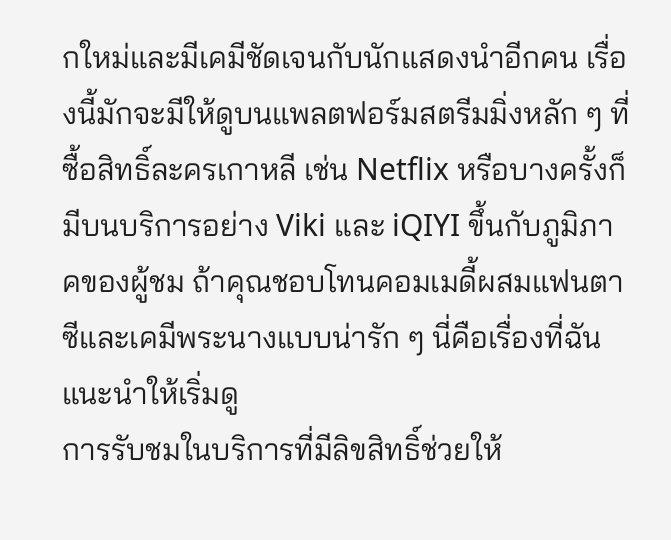กใหม่และมีเคมีชัดเจนกับนักแสดงนำอีกคน เรื่องนี้มักจะมีให้ดูบนแพลตฟอร์มสตรีมมิ่งหลัก ๆ ที่ซื้อสิทธิ์ละครเกาหลี เช่น Netflix หรือบางครั้งก็มีบนบริการอย่าง Viki และ iQIYI ขึ้นกับภูมิภาคของผู้ชม ถ้าคุณชอบโทนคอมเมดี้ผสมแฟนตาซีและเคมีพระนางแบบน่ารัก ๆ นี่คือเรื่องที่ฉันแนะนำให้เริ่มดู
การรับชมในบริการที่มีลิขสิทธิ์ช่วยให้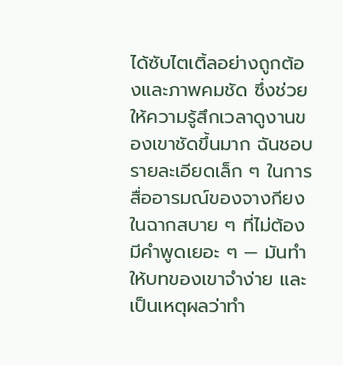ได้ซับไตเติ้ลอย่างถูกต้องและภาพคมชัด ซึ่งช่วยให้ความรู้สึกเวลาดูงานของเขาชัดขึ้นมาก ฉันชอบรายละเอียดเล็ก ๆ ในการสื่ออารมณ์ของจางกียงในฉากสบาย ๆ ที่ไม่ต้องมีคำพูดเยอะ ๆ — มันทำให้บทของเขาจำง่าย และเป็นเหตุผลว่าทำ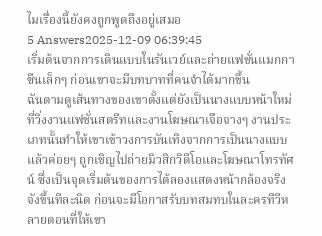ไมเรื่องนี้ยังคงถูกพูดถึงอยู่เสมอ
5 Answers2025-12-09 06:39:45
เริ่มต้นจากการเดินแบบในรันเวย์และถ่ายแฟชั่นแมกกาซีนเล็กๆ ก่อนเขาจะมีบทบาทที่คนจำได้มากขึ้น
ฉันตามดูเส้นทางของเขาตั้งแต่ยังเป็นนางแบบหน้าใหม่ที่วิ่งงานแฟชั่นสตรีทและงานโฆษณาเจือจางๆ งานประเภทนั้นทำให้เขาเข้าวงการบันเทิงจากการเป็นนางแบบ แล้วค่อยๆ ถูกเชิญไปถ่ายมิวสิกวิดีโอและโฆษณาโทรทัศน์ ซึ่งเป็นจุดเริ่มต้นของการได้ลองแสดงหน้ากล้องจริงจังขึ้นทีละนิด ก่อนจะมีโอกาสรับบทสมทบในละครทีวีหลายตอนที่ให้เขา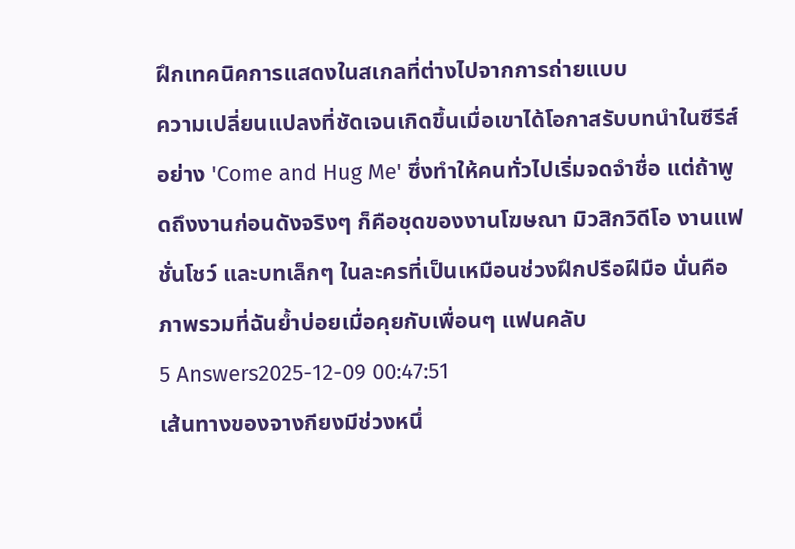ฝึกเทคนิคการแสดงในสเกลที่ต่างไปจากการถ่ายแบบ
ความเปลี่ยนแปลงที่ชัดเจนเกิดขึ้นเมื่อเขาได้โอกาสรับบทนำในซีรีส์อย่าง 'Come and Hug Me' ซึ่งทำให้คนทั่วไปเริ่มจดจำชื่อ แต่ถ้าพูดถึงงานก่อนดังจริงๆ ก็คือชุดของงานโฆษณา มิวสิกวิดีโอ งานแฟชั่นโชว์ และบทเล็กๆ ในละครที่เป็นเหมือนช่วงฝึกปรือฝีมือ นั่นคือภาพรวมที่ฉันย้ำบ่อยเมื่อคุยกับเพื่อนๆ แฟนคลับ
5 Answers2025-12-09 00:47:51
เส้นทางของจางกียงมีช่วงหนึ่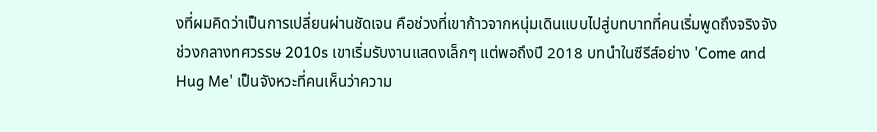งที่ผมคิดว่าเป็นการเปลี่ยนผ่านชัดเจน คือช่วงที่เขาก้าวจากหนุ่มเดินแบบไปสู่บทบาทที่คนเริ่มพูดถึงจริงจัง
ช่วงกลางทศวรรษ 2010s เขาเริ่มรับงานแสดงเล็กๆ แต่พอถึงปี 2018 บทนำในซีรีส์อย่าง 'Come and Hug Me' เป็นจังหวะที่คนเห็นว่าความ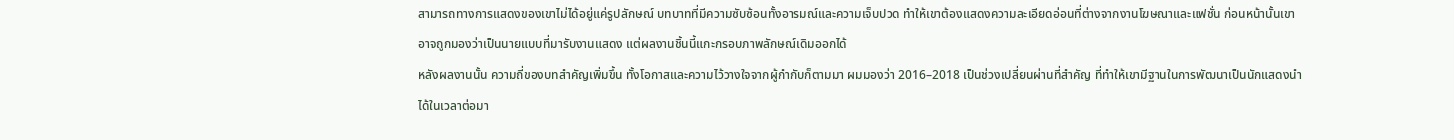สามารถทางการแสดงของเขาไม่ได้อยู่แค่รูปลักษณ์ บทบาทที่มีความซับซ้อนทั้งอารมณ์และความเจ็บปวด ทำให้เขาต้องแสดงความละเอียดอ่อนที่ต่างจากงานโฆษณาและแฟชั่น ก่อนหน้านั้นเขาอาจถูกมองว่าเป็นนายแบบที่มารับงานแสดง แต่ผลงานชิ้นนี้แกะกรอบภาพลักษณ์เดิมออกได้
หลังผลงานนั้น ความถี่ของบทสำคัญเพิ่มขึ้น ทั้งโอกาสและความไว้วางใจจากผู้กำกับก็ตามมา ผมมองว่า 2016–2018 เป็นช่วงเปลี่ยนผ่านที่สำคัญ ที่ทำให้เขามีฐานในการพัฒนาเป็นนักแสดงนำได้ในเวลาต่อมา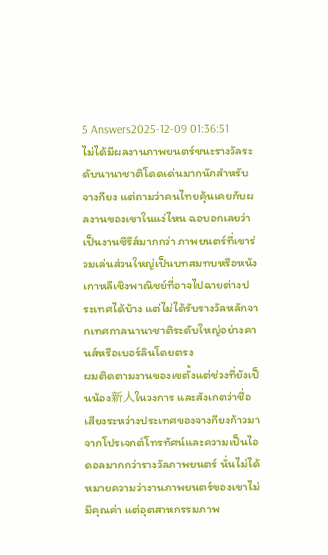5 Answers2025-12-09 01:36:51
ไม่ได้มีผลงานภาพยนตร์ชนะรางวัลระดับนานาชาติโดดเด่นมากนักสำหรับจางกียง แต่ถามว่าคนไทยคุ้นเคยกับผลงานของเขาในแง่ไหน ฉอบอกเลยว่าเป็นงานซีรีส์มากกว่า ภาพยนตร์ที่เขาร่วมเล่นส่วนใหญ่เป็นบทสมทบหรือหนังเกาหลีเชิงพาณิชย์ที่อาจไปฉายต่างประเทศได้บ้าง แต่ไม่ได้รับรางวัลหลักจากเทศกาลนานาชาติระดับใหญ่อย่างคานส์หรือเบอร์ลินโดยตรง
ผมติดตามงานของเขตั้งแต่ช่วงที่ยังเป็นน้อง新人ในวงการ และสังเกตว่าชื่อเสียงระหว่างประเทศของจางกียงก้าวมาจากโปรเจกต์โทรทัศน์และความเป็นไอดอลมากกว่ารางวัลภาพยนตร์ นั่นไม่ได้หมายความว่างานภาพยนตร์ของเขาไม่มีคุณค่า แต่อุตสาหกรรมภาพ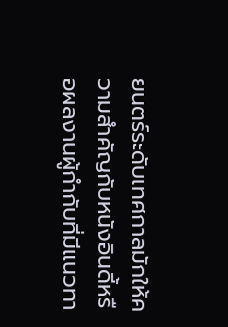ยนตร์ระดับเทศกาลมักให้ความสำคัญกับหนังอินดี้หรือผลงานผู้กำกับที่มีแนวทา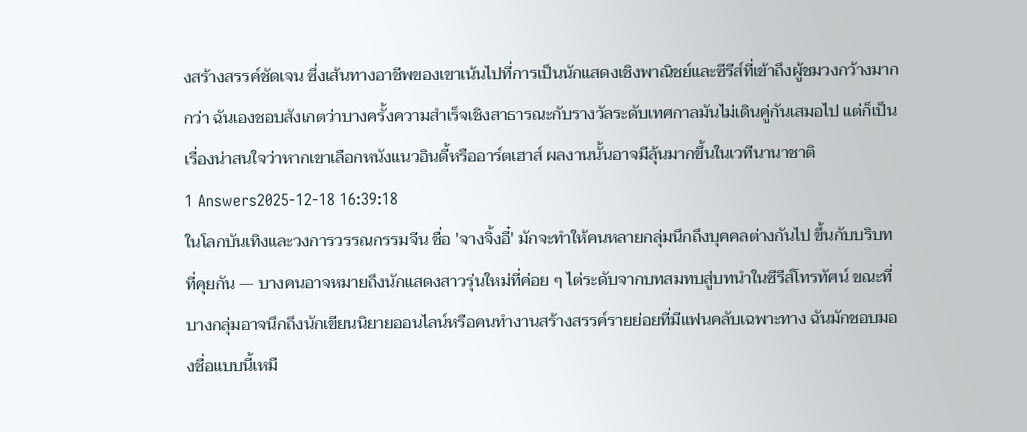งสร้างสรรค์ชัดเจน ซึ่งเส้นทางอาชีพของเขาเน้นไปที่การเป็นนักแสดงเชิงพาณิชย์และซีรีส์ที่เข้าถึงผู้ชมวงกว้างมากกว่า ฉันเองชอบสังเกตว่าบางครั้งความสำเร็จเชิงสาธารณะกับรางวัลระดับเทศกาลมันไม่เดินคู่กันเสมอไป แต่ก็เป็นเรื่องน่าสนใจว่าหากเขาเลือกหนังแนวอินดี้หรืออาร์ตเฮาส์ ผลงานนั้นอาจมีลุ้นมากขึ้นในเวทีนานาชาติ
1 Answers2025-12-18 16:39:18
ในโลกบันเทิงและวงการวรรณกรรมจีน ชื่อ 'จางจิ้งอี๋' มักจะทำให้คนหลายกลุ่มนึกถึงบุคคลต่างกันไป ขึ้นกับบริบทที่คุยกัน — บางคนอาจหมายถึงนักแสดงสาวรุ่นใหม่ที่ค่อย ๆ ไต่ระดับจากบทสมทบสู่บทนำในซีรีส์โทรทัศน์ ขณะที่บางกลุ่มอาจนึกถึงนักเขียนนิยายออนไลน์หรือคนทำงานสร้างสรรค์รายย่อยที่มีแฟนคลับเฉพาะทาง ฉันมักชอบมองชื่อแบบนี้เหมื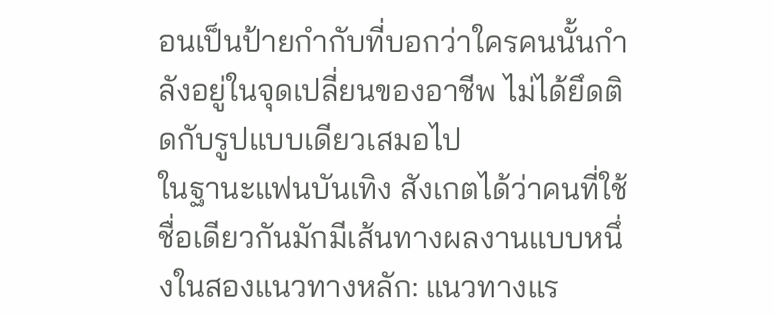อนเป็นป้ายกำกับที่บอกว่าใครคนนั้นกำลังอยู่ในจุดเปลี่ยนของอาชีพ ไม่ได้ยึดติดกับรูปแบบเดียวเสมอไป
ในฐานะแฟนบันเทิง สังเกตได้ว่าคนที่ใช้ชื่อเดียวกันมักมีเส้นทางผลงานแบบหนึ่งในสองแนวทางหลัก: แนวทางแร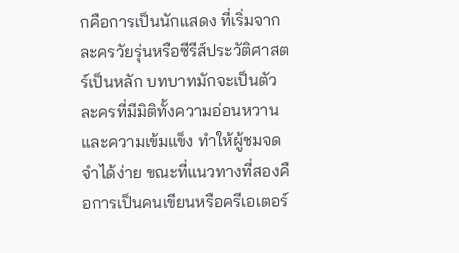กคือการเป็นนักแสดง ที่เริ่มจากละครวัยรุ่นหรือซีรีส์ประวัติศาสตร์เป็นหลัก บทบาทมักจะเป็นตัวละครที่มีมิติทั้งความอ่อนหวานและความเข้มแข็ง ทำให้ผู้ชมจดจำได้ง่าย ขณะที่แนวทางที่สองคือการเป็นคนเขียนหรือครีเอเตอร์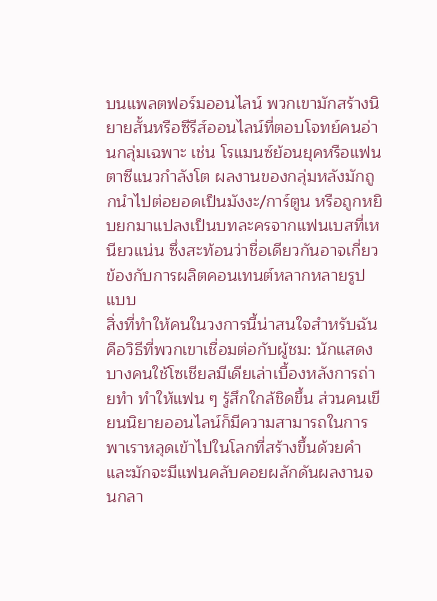บนแพลตฟอร์มออนไลน์ พวกเขามักสร้างนิยายสั้นหรือซีรีส์ออนไลน์ที่ตอบโจทย์คนอ่านกลุ่มเฉพาะ เช่น โรแมนซ์ย้อนยุคหรือแฟนตาซีแนวกำลังโต ผลงานของกลุ่มหลังมักถูกนำไปต่อยอดเป็นมังงะ/การ์ตูน หรือถูกหยิบยกมาแปลงเป็นบทละครจากแฟนเบสที่เหนียวแน่น ซึ่งสะท้อนว่าชื่อเดียวกันอาจเกี่ยวข้องกับการผลิตคอนเทนต์หลากหลายรูปแบบ
สิ่งที่ทำให้คนในวงการนี้น่าสนใจสำหรับฉันคือวิธีที่พวกเขาเชื่อมต่อกับผู้ชม: นักแสดงบางคนใช้โซเชียลมีเดียเล่าเบื้องหลังการถ่ายทำ ทำให้แฟน ๆ รู้สึกใกล้ชิดขึ้น ส่วนคนเขียนนิยายออนไลน์ก็มีความสามารถในการพาเราหลุดเข้าไปในโลกที่สร้างขึ้นด้วยคำ และมักจะมีแฟนคลับคอยผลักดันผลงานจนกลา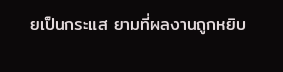ยเป็นกระแส ยามที่ผลงานถูกหยิบ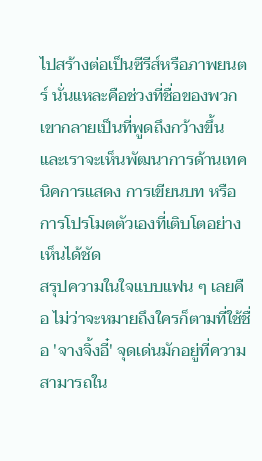ไปสร้างต่อเป็นซีรีส์หรือภาพยนตร์ นั่นแหละคือช่วงที่ชื่อของพวกเขากลายเป็นที่พูดถึงกว้างขึ้น และเราจะเห็นพัฒนาการด้านเทคนิคการแสดง การเขียนบท หรือการโปรโมตตัวเองที่เติบโตอย่างเห็นได้ชัด
สรุปความในใจแบบแฟน ๆ เลยคือ ไม่ว่าจะหมายถึงใครก็ตามที่ใช้ชื่อ 'จางจิ้งอี๋' จุดเด่นมักอยู่ที่ความสามารถใน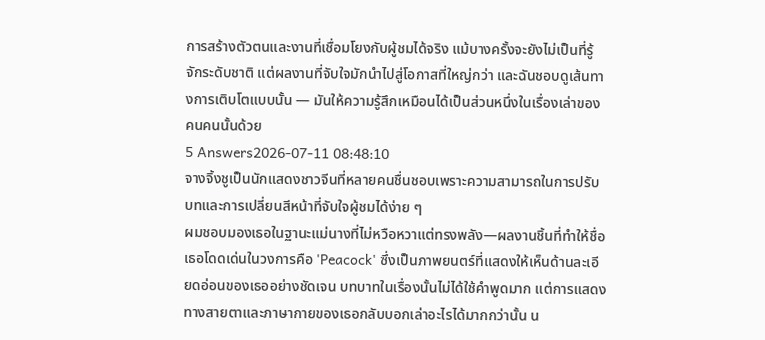การสร้างตัวตนและงานที่เชื่อมโยงกับผู้ชมได้จริง แม้บางครั้งจะยังไม่เป็นที่รู้จักระดับชาติ แต่ผลงานที่จับใจมักนำไปสู่โอกาสที่ใหญ่กว่า และฉันชอบดูเส้นทางการเติบโตแบบนั้น — มันให้ความรู้สึกเหมือนได้เป็นส่วนหนึ่งในเรื่องเล่าของคนคนนั้นด้วย
5 Answers2026-07-11 08:48:10
จางจิ้งชูเป็นนักแสดงชาวจีนที่หลายคนชื่นชอบเพราะความสามารถในการปรับบทและการเปลี่ยนสีหน้าที่จับใจผู้ชมได้ง่าย ๆ
ผมชอบมองเธอในฐานะแม่นางที่ไม่หวือหวาแต่ทรงพลัง—ผลงานชิ้นที่ทำให้ชื่อเธอโดดเด่นในวงการคือ 'Peacock' ซึ่งเป็นภาพยนตร์ที่แสดงให้เห็นด้านละเอียดอ่อนของเธออย่างชัดเจน บทบาทในเรื่องนั้นไม่ได้ใช้คำพูดมาก แต่การแสดงทางสายตาและภาษากายของเธอกลับบอกเล่าอะไรได้มากกว่านั้น น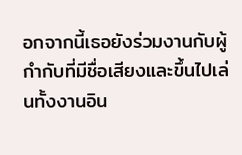อกจากนี้เธอยังร่วมงานกับผู้กำกับที่มีชื่อเสียงและขึ้นไปเล่นทั้งงานอิน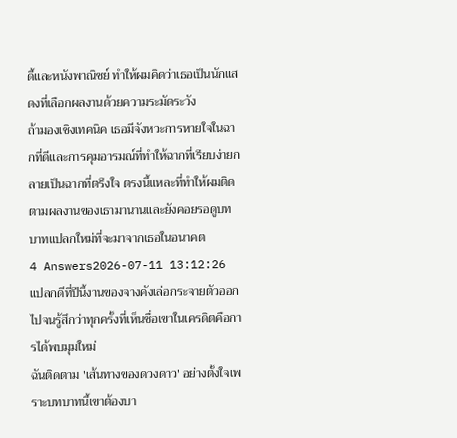ดี้และหนังพาณิชย์ ทำให้ผมคิดว่าเธอเป็นนักแสดงที่เลือกผลงานด้วยความระมัดระวัง
ถ้ามองเชิงเทคนิค เธอมีจังหวะการหายใจในฉากที่ดีและการคุมอารมณ์ที่ทำให้ฉากที่เรียบง่ายกลายเป็นฉากที่ตรึงใจ ตรงนี้แหละที่ทำให้ผมติดตามผลงานของเธามานานและยังคอยรอดูบทบาทแปลกใหม่ที่จะมาจากเธอในอนาคต
4 Answers2026-07-11 13:12:26
แปลกดีที่ปีนี้งานของจางคังเล่อกระจายตัวออกไปจนรู้สึกว่าทุกครั้งที่เห็นชื่อเขาในเครดิตคือการได้พบมุมใหม่
ฉันติดตาม 'เส้นทางของดวงดาว' อย่างตั้งใจเพราะบทบาทนี้เขาต้องบา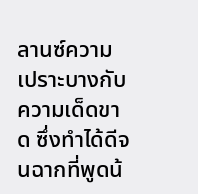ลานซ์ความเปราะบางกับความเด็ดขาด ซึ่งทำได้ดีจนฉากที่พูดน้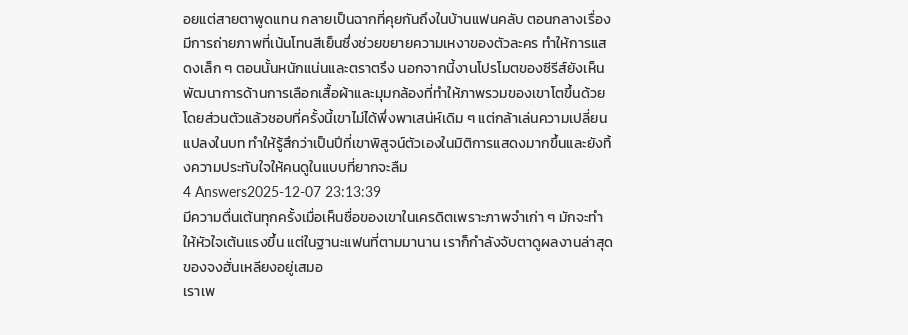อยแต่สายตาพูดแทน กลายเป็นฉากที่คุยกันถึงในบ้านแฟนคลับ ตอนกลางเรื่องมีการถ่ายภาพที่เน้นโทนสีเย็นซึ่งช่วยขยายความเหงาของตัวละคร ทำให้การแสดงเล็ก ๆ ตอนนั้นหนักแน่นและตราตรึง นอกจากนี้งานโปรโมตของซีรีส์ยังเห็นพัฒนาการด้านการเลือกเสื้อผ้าและมุมกล้องที่ทำให้ภาพรวมของเขาโตขึ้นด้วย
โดยส่วนตัวแล้วชอบที่ครั้งนี้เขาไม่ได้พึ่งพาเสน่ห์เดิม ๆ แต่กล้าเล่นความเปลี่ยนแปลงในบท ทำให้รู้สึกว่าเป็นปีที่เขาพิสูจน์ตัวเองในมิติการแสดงมากขึ้นและยังทิ้งความประทับใจให้คนดูในแบบที่ยากจะลืม
4 Answers2025-12-07 23:13:39
มีความตื่นเต้นทุกครั้งเมื่อเห็นชื่อของเขาในเครดิตเพราะภาพจำเก่า ๆ มักจะทำให้หัวใจเต้นแรงขึ้น แต่ในฐานะแฟนที่ตามมานาน เราก็กำลังจับตาดูผลงานล่าสุดของจงฮั่นเหลียงอยู่เสมอ
เราเพ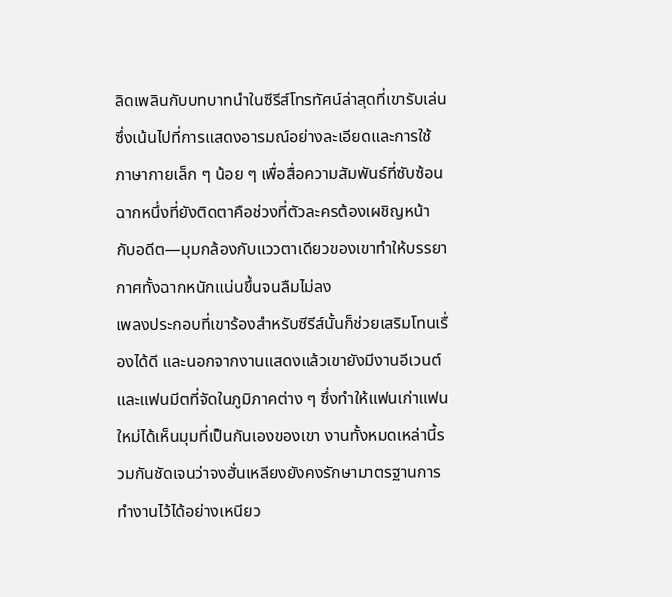ลิดเพลินกับบทบาทนำในซีรีส์โทรทัศน์ล่าสุดที่เขารับเล่น ซึ่งเน้นไปที่การแสดงอารมณ์อย่างละเอียดและการใช้ภาษากายเล็ก ๆ น้อย ๆ เพื่อสื่อความสัมพันธ์ที่ซับซ้อน ฉากหนึ่งที่ยังติดตาคือช่วงที่ตัวละครต้องเผชิญหน้ากับอดีต—มุมกล้องกับแววตาเดียวของเขาทำให้บรรยากาศทั้งฉากหนักแน่นขึ้นจนลืมไม่ลง
เพลงประกอบที่เขาร้องสำหรับซีรีส์นั้นก็ช่วยเสริมโทนเรื่องได้ดี และนอกจากงานแสดงแล้วเขายังมีงานอีเวนต์และแฟนมีตที่จัดในภูมิภาคต่าง ๆ ซึ่งทำให้แฟนเก่าแฟนใหม่ได้เห็นมุมที่เป็นกันเองของเขา งานทั้งหมดเหล่านี้รวมกันชัดเจนว่าจงฮั่นเหลียงยังคงรักษามาตรฐานการทำงานไว้ได้อย่างเหนียว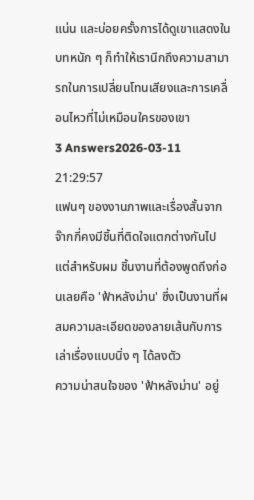แน่น และบ่อยครั้งการได้ดูเขาแสดงในบทหนัก ๆ ก็ทำให้เรานึกถึงความสามารถในการเปลี่ยนโทนเสียงและการเคลื่อนไหวที่ไม่เหมือนใครของเขา
3 Answers2026-03-11 21:29:57
แฟนๆ ของงานภาพและเรื่องสั้นจากจ๊ากกี่คงมีชิ้นที่ติดใจแตกต่างกันไป แต่สำหรับผม ชิ้นงานที่ต้องพูดถึงก่อนเลยคือ 'ฟ้าหลังม่าน' ซึ่งเป็นงานที่ผสมความละเอียดของลายเส้นกับการเล่าเรื่องแบบนิ่ง ๆ ได้ลงตัว
ความน่าสนใจของ 'ฟ้าหลังม่าน' อยู่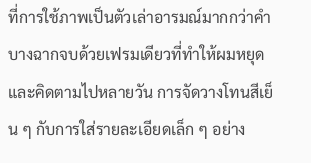ที่การใช้ภาพเป็นตัวเล่าอารมณ์มากกว่าคำ บางฉากจบด้วยเฟรมเดียวที่ทำให้ผมหยุดและคิดตามไปหลายวัน การจัดวางโทนสีเย็น ๆ กับการใส่รายละเอียดเล็ก ๆ อย่าง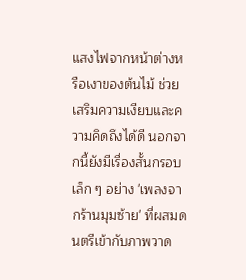แสงไฟจากหน้าต่างหรือเงาของต้นไม้ ช่วยเสริมความเงียบและความคิดถึงได้ดี นอกจากนี้ยังมีเรื่องสั้นกรอบเล็ก ๆ อย่าง 'เพลงจากร้านมุมซ้าย' ที่ผสมดนตรีเข้ากับภาพวาด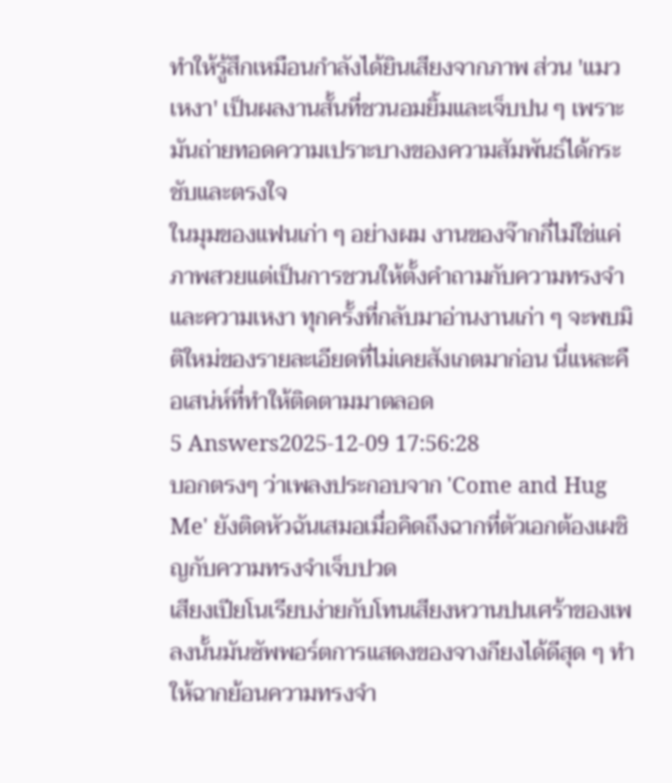ทำให้รู้สึกเหมือนกำลังได้ยินเสียงจากภาพ ส่วน 'แมวเหงา' เป็นผลงานสั้นที่ชวนอมยิ้มและเจ็บปน ๆ เพราะมันถ่ายทอดความเปราะบางของความสัมพันธ์ได้กระชับและตรงใจ
ในมุมของแฟนเก่า ๆ อย่างผม งานของจ๊ากกี่ไม่ใช่แค่ภาพสวยแต่เป็นการชวนให้ตั้งคำถามกับความทรงจำและความเหงา ทุกครั้งที่กลับมาอ่านงานเก่า ๆ จะพบมิติใหม่ของรายละเอียดที่ไม่เคยสังเกตมาก่อน นี่แหละคือเสน่ห์ที่ทำให้ติดตามมาตลอด
5 Answers2025-12-09 17:56:28
บอกตรงๆ ว่าเพลงประกอบจาก 'Come and Hug Me' ยังติดหัวฉันเสมอเมื่อคิดถึงฉากที่ตัวเอกต้องเผชิญกับความทรงจำเจ็บปวด
เสียงเปียโนเรียบง่ายกับโทนเสียงหวานปนเศร้าของเพลงนั้นมันซัพพอร์ตการแสดงของจางกียงได้ดีสุด ๆ ทำให้ฉากย้อนความทรงจำ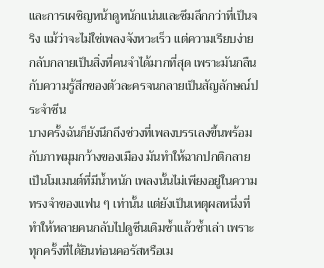และการเผชิญหน้าดูหนักแน่นและซึมลึกกว่าที่เป็นจริง แม้ว่าจะไม่ใช่เพลงจังหวะเร็ว แต่ความเรียบง่ายกลับกลายเป็นสิ่งที่คนจำได้มากที่สุด เพราะมันกลืนกับความรู้สึกของตัวละครจนกลายเป็นสัญลักษณ์ประจำซีน
บางครั้งฉันก็ยังนึกถึงช่วงที่เพลงบรรเลงขึ้นพร้อมกับภาพมุมกว้างของเมือง มันทำให้ฉากปกติกลายเป็นโมเมนต์ที่มีน้ำหนัก เพลงนั้นไม่เพียงอยู่ในความทรงจำของแฟน ๆ เท่านั้น แต่ยังเป็นเหตุผลหนึ่งที่ทำให้หลายคนกลับไปดูซีนเดิมซ้ำแล้วซ้ำเล่า เพราะทุกครั้งที่ได้ยินท่อนคอรัสหรือเม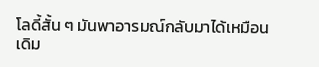โลดี้สั้น ๆ มันพาอารมณ์กลับมาได้เหมือนเดิม